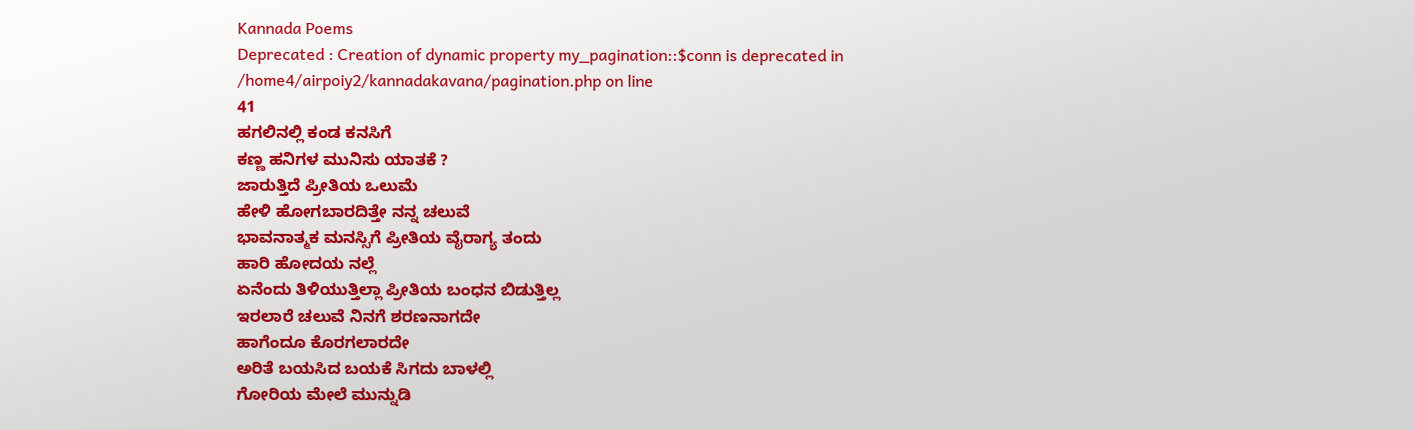Kannada Poems
Deprecated : Creation of dynamic property my_pagination::$conn is deprecated in
/home4/airpoiy2/kannadakavana/pagination.php on line
41
ಹಗಲಿನಲ್ಲಿ ಕಂಡ ಕನಸಿಗೆ
ಕಣ್ಣ ಹನಿಗಳ ಮುನಿಸು ಯಾತಕೆ ?
ಜಾರುತ್ತಿದೆ ಪ್ರೀತಿಯ ಒಲುಮೆ
ಹೇಳಿ ಹೋಗಬಾರದಿತ್ತೇ ನನ್ನ ಚಲುವೆ
ಭಾವನಾತ್ಮಕ ಮನಸ್ಸಿಗೆ ಪ್ರೀತಿಯ ವೈರಾಗ್ಯ ತಂದು
ಹಾರಿ ಹೋದಯ ನಲ್ಲೆ
ಏನೆಂದು ತಿಳಿಯುತ್ತಿಲ್ಲಾ ಪ್ರೀತಿಯ ಬಂಧನ ಬಿಡುತ್ತಿಲ್ಲ
ಇರಲಾರೆ ಚಲುವೆ ನಿನಗೆ ಶರಣನಾಗದೇ
ಹಾಗೆಂದೂ ಕೊರಗಲಾರದೇ
ಅರಿತೆ ಬಯಸಿದ ಬಯಕೆ ಸಿಗದು ಬಾಳಲ್ಲಿ
ಗೋರಿಯ ಮೇಲೆ ಮುನ್ನುಡಿ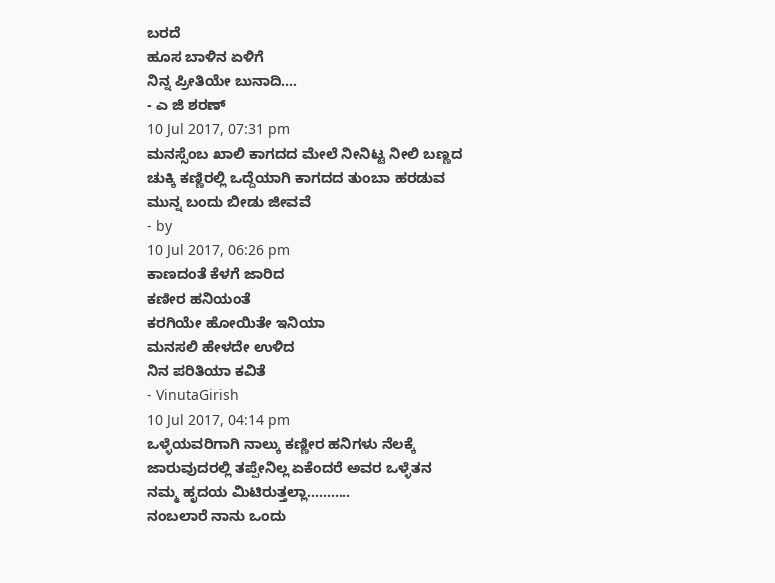ಬರದೆ
ಹೂಸ ಬಾಳಿನ ಏಳಿಗೆ
ನಿನ್ನ ಪ್ರೀತಿಯೇ ಬುನಾದಿ....
- ಎ ಜಿ ಶರಣ್
10 Jul 2017, 07:31 pm
ಮನಸ್ಸೆಂಬ ಖಾಲಿ ಕಾಗದದ ಮೇಲೆ ನೀನಿಟ್ಟ ನೀಲಿ ಬಣ್ಣದ ಚುಕ್ಕಿ ಕಣ್ಣಿರಲ್ಲಿ ಒದ್ದೆಯಾಗಿ ಕಾಗದದ ತುಂಬಾ ಹರಡುವ ಮುನ್ನ ಬಂದು ಬೀಡು ಜೀವವೆ
- by
10 Jul 2017, 06:26 pm
ಕಾಣದಂತೆ ಕೆಳಗೆ ಜಾರಿದ
ಕಣೀರ ಹನಿಯಂತೆ
ಕರಗಿಯೇ ಹೋಯಿತೇ ಇನಿಯಾ
ಮನಸಲಿ ಹೇಳದೇ ಉಳಿದ
ನಿನ ಪರಿತಿಯಾ ಕವಿತೆ
- VinutaGirish
10 Jul 2017, 04:14 pm
ಒಳ್ಳೆಯವರಿಗಾಗಿ ನಾಲ್ಕು ಕಣ್ಣೀರ ಹನಿಗಳು ನೆಲಕ್ಕೆ ಜಾರುವುದರಲ್ಲಿ ತಪ್ಪೇನಿಲ್ಲ ಏಕೆಂದರೆ ಅವರ ಒಳ್ಳೆತನ ನಮ್ಮ ಹೃದಯ ಮಿಟಿರುತ್ತಲ್ಲಾ...........
ನಂಬಲಾರೆ ನಾನು ಒಂದು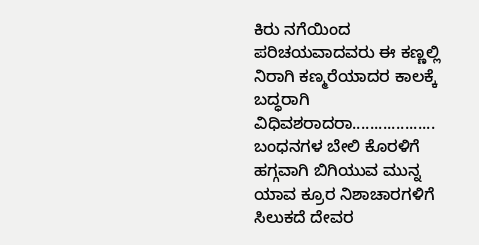ಕಿರು ನಗೆಯಿಂದ ಪರಿಚಯವಾದವರು ಈ ಕಣ್ಣಲ್ಲಿ ನಿರಾಗಿ ಕಣ್ಮರೆಯಾದರ ಕಾಲಕ್ಕೆ ಬದ್ಧರಾಗಿ ವಿಧಿವಶರಾದರಾ...................
ಬಂಧನಗಳ ಬೇಲಿ ಕೊರಳಿಗೆ ಹಗ್ಗವಾಗಿ ಬಿಗಿಯುವ ಮುನ್ನ ಯಾವ ಕ್ರೂರ ನಿಶಾಚಾರಗಳಿಗೆ ಸಿಲುಕದೆ ದೇವರ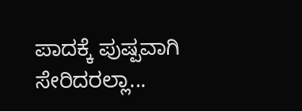ಪಾದಕ್ಕೆ ಪುಷ್ಪವಾಗಿ ಸೇರಿದರಲ್ಲಾ...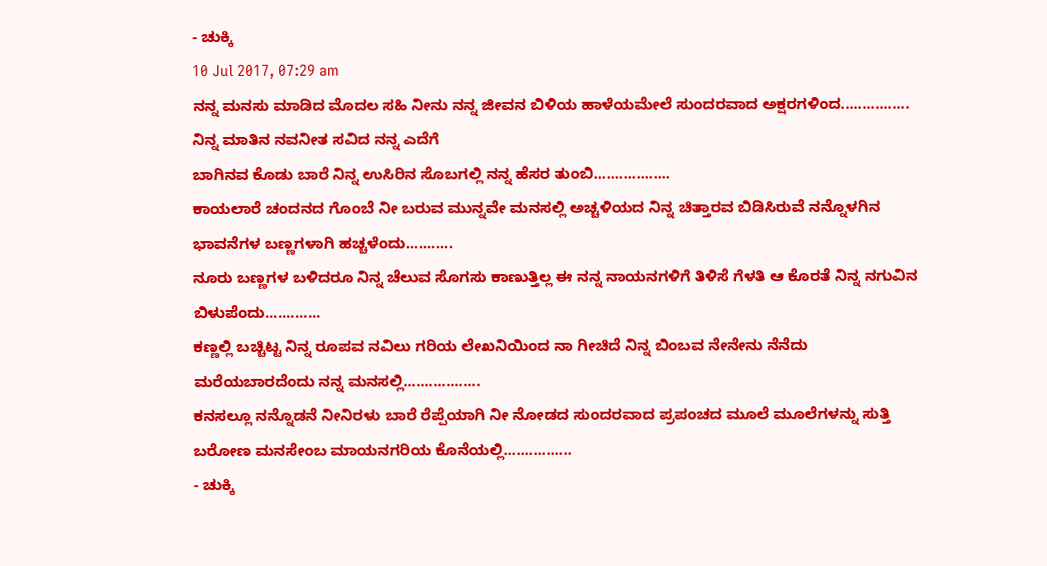- ಚುಕ್ಕಿ
10 Jul 2017, 07:29 am
ನನ್ನ ಮನಸು ಮಾಡಿದ ಮೊದಲ ಸಹಿ ನೀನು ನನ್ನ ಜೀವನ ಬಿಳಿಯ ಹಾಳೆಯಮೇಲೆ ಸುಂದರವಾದ ಅಕ್ಷರಗಳಿಂದ................
ನಿನ್ನ ಮಾತಿನ ನವನೀತ ಸವಿದ ನನ್ನ ಎದೆಗೆ
ಬಾಗಿನವ ಕೊಡು ಬಾರೆ ನಿನ್ನ ಉಸಿರಿನ ಸೊಬಗಲ್ಲಿ ನನ್ನ ಹೆಸರ ತುಂಬಿ..................
ಕಾಯಲಾರೆ ಚಂದನದ ಗೊಂಬೆ ನೀ ಬರುವ ಮುನ್ನವೇ ಮನಸಲ್ಲಿ ಅಚ್ಚಳಿಯದ ನಿನ್ನ ಚಿತ್ತಾರವ ಬಿಡಿಸಿರುವೆ ನನ್ನೊಳಗಿನ ಭಾವನೆಗಳ ಬಣ್ಣಗಳಾಗಿ ಹಚ್ಚಳೆಂದು...........
ನೂರು ಬಣ್ಣಗಳ ಬಳಿದರೂ ನಿನ್ನ ಚೆಲುವ ಸೊಗಸು ಕಾಣುತ್ತಿಲ್ಲ ಈ ನನ್ನ ನಾಯನಗಳಿಗೆ ತಿಳಿಸೆ ಗೆಳತಿ ಆ ಕೊರತೆ ನಿನ್ನ ನಗುವಿನ ಬಿಳುಪೆಂದು.............
ಕಣ್ಣಲ್ಲಿ ಬಚ್ಚಿಟ್ಟ ನಿನ್ನ ರೂಪವ ನವಿಲು ಗರಿಯ ಲೇಖನಿಯಿಂದ ನಾ ಗೀಚಿದೆ ನಿನ್ನ ಬಿಂಬವ ನೇನೇನು ನೆನೆದು ಮರೆಯಬಾರದೆಂದು ನನ್ನ ಮನಸಲ್ಲಿ..................
ಕನಸಲ್ಲೂ ನನ್ನೊಡನೆ ನೀನಿರಳು ಬಾರೆ ರೆಪ್ಪೆಯಾಗಿ ನೀ ನೋಡದ ಸುಂದರವಾದ ಪ್ರಪಂಚದ ಮೂಲೆ ಮೂಲೆಗಳನ್ನು ಸುತ್ತಿ ಬರೋಣ ಮನಸೇಂಬ ಮಾಯನಗರಿಯ ಕೊನೆಯಲ್ಲಿ................
- ಚುಕ್ಕಿ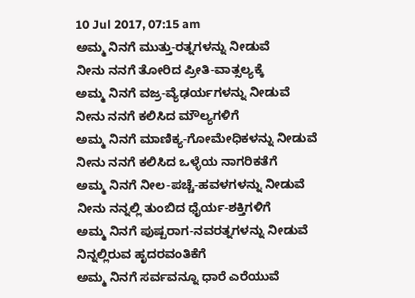10 Jul 2017, 07:15 am
ಅಮ್ಮ ನಿನಗೆ ಮುತ್ತು-ರತ್ನಗಳನ್ನು ನೀಡುವೆ
ನೀನು ನನಗೆ ತೋರಿದ ಪ್ರೀತಿ-ವಾತ್ಸಲ್ಯಕ್ಕೆ
ಅಮ್ಮ ನಿನಗೆ ವಜ್ರ-ವ್ಯೆಢರ್ಯಗಳನ್ನು ನೀಡುವೆ
ನೀನು ನನಗೆ ಕಲಿಸಿದ ಮೌಲ್ಯಗಳಿಗೆ
ಅಮ್ಮ ನಿನಗೆ ಮಾಣಿಕ್ಯ-ಗೋಮೇಧಿಕಳನ್ನು ನೀಡುವೆ
ನೀನು ನನಗೆ ಕಲಿಸಿದ ಒಳ್ಳೆಯ ನಾಗರಿಕತೆಗೆ
ಅಮ್ಮ ನಿನಗೆ ನೀಲ-ಪಚ್ಚೆ-ಹವಳಗಳನ್ನು ನೀಡುವೆ
ನೀನು ನನ್ನಲ್ಲಿ ತುಂಬಿದ ಧೈರ್ಯ-ಶಕ್ತಿಗಳಿಗೆ
ಅಮ್ಮ ನಿನಗೆ ಪುಷ್ಪರಾಗ-ನವರತ್ನಗಳನ್ನು ನೀಡುವೆ
ನಿನ್ನಲ್ಲಿರುವ ಹೃದರವಂತಿಕೆಗೆ
ಅಮ್ಮ ನಿನಗೆ ಸರ್ವವನ್ನೂ ಧಾರೆ ಎರೆಯುವೆ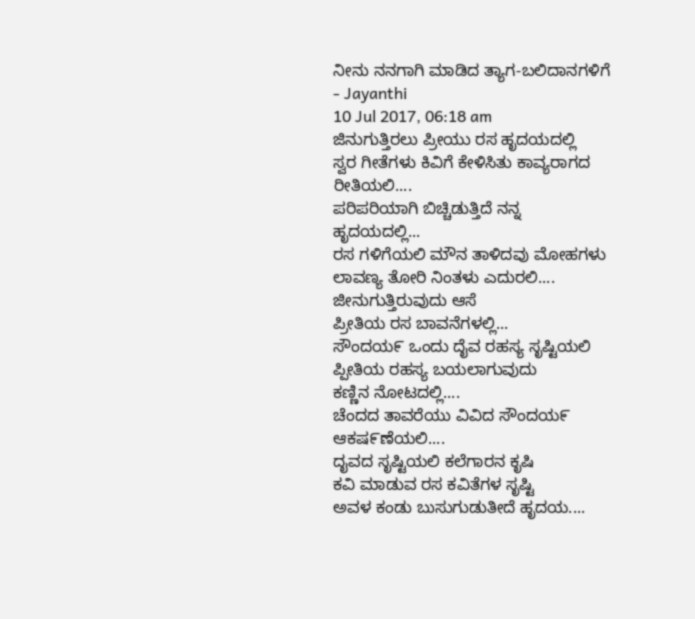ನೀನು ನನಗಾಗಿ ಮಾಡಿದ ತ್ಯಾಗ-ಬಲಿದಾನಗಳಿಗೆ
- Jayanthi
10 Jul 2017, 06:18 am
ಜಿನುಗುತ್ತಿರಲು ಪ್ರೀಯು ರಸ ಹೃದಯದಲ್ಲಿ
ಸ್ವರ ಗೀತೆಗಳು ಕಿವಿಗೆ ಕೇಳಿಸಿತು ಕಾವ್ಯರಾಗದ
ರೀತಿಯಲಿ....
ಪರಿಪರಿಯಾಗಿ ಬಿಚ್ಚಿಡುತ್ತಿದೆ ನನ್ನ ಹೃದಯದಲ್ಲಿ...
ರಸ ಗಳಿಗೆಯಲಿ ಮೌನ ತಾಳಿದವು ಮೋಹಗಳು
ಲಾವಣ್ಯ ತೋರಿ ನಿಂತಳು ಎದುರಲಿ....
ಜೀನುಗುತ್ತಿರುವುದು ಆಸೆ
ಪ್ರೀತಿಯ ರಸ ಬಾವನೆಗಳಲ್ಲಿ...
ಸೌಂದಯ೯ ಒಂದು ದೈವ ರಹಸ್ಯ ಸೃಷ್ಟಿಯಲಿ
ಪ್ಪೀತಿಯ ರಹಸ್ಯ ಬಯಲಾಗುವುದು
ಕಣ್ಣಿನ ನೋಟದಲ್ಲಿ....
ಚೆಂದದ ತಾವರೆಯು ವಿವಿದ ಸೌಂದಯ೯
ಆಕಷ೯ಣೆಯಲಿ....
ದೖವದ ಸೃಷ್ಟಿಯಲಿ ಕಲೆಗಾರನ ಕೃಷಿ
ಕವಿ ಮಾಡುವ ರಸ ಕವಿತೆಗಳ ಸೃಷ್ಟಿ
ಅವಳ ಕಂಡು ಬುಸುಗುಡುತೕಿದೆ ಹೃದಯ....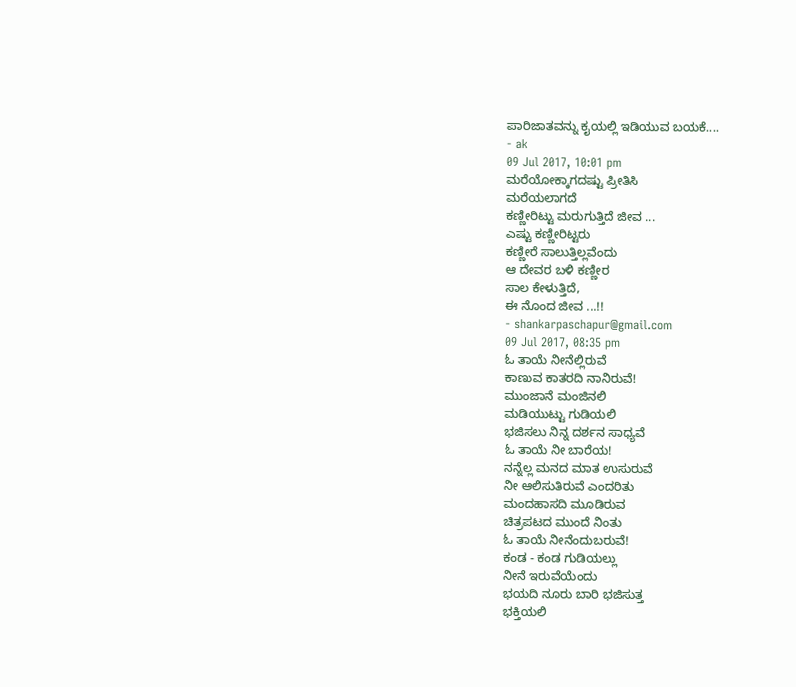ಪಾರಿಜಾತವನ್ನು ಕೖಯಲ್ಲಿ ಇಡಿಯುವ ಬಯಕೆ....
- ak
09 Jul 2017, 10:01 pm
ಮರೆಯೋಕ್ಕಾಗದಷ್ಟು ಪ್ರೀತಿಸಿ
ಮರೆಯಲಾಗದೆ
ಕಣ್ಣೀರಿಟ್ಟು ಮರುಗುತ್ತಿದೆ ಜೀವ ...
ಎಷ್ಟು ಕಣ್ಣೀರಿಟ್ಟರು
ಕಣ್ಣೀರೆ ಸಾಲುತ್ತಿಲ್ಲವೆಂದು
ಆ ದೇವರ ಬಳಿ ಕಣ್ಣೀರ
ಸಾಲ ಕೇಳುತ್ತಿದೆ,
ಈ ನೊಂದ ಜೀವ ...!!
- shankarpaschapur@gmail.com
09 Jul 2017, 08:35 pm
ಓ ತಾಯೆ ನೀನೆಲ್ಲಿರುವೆ
ಕಾಣುವ ಕಾತರದಿ ನಾನಿರುವೆ!
ಮುಂಜಾನೆ ಮಂಜಿನಲಿ
ಮಡಿಯುಟ್ಟು ಗುಡಿಯಲಿ
ಭಜಿಸಲು ನಿನ್ನ ದರ್ಶನ ಸಾಧ್ಯವೆ
ಓ ತಾಯೆ ನೀ ಬಾರೆಯ!
ನನ್ನೆಲ್ಲ ಮನದ ಮಾತ ಉಸುರುವೆ
ನೀ ಆಲಿಸುತಿರುವೆ ಎಂದರಿತು
ಮಂದಹಾಸದಿ ಮೂಡಿರುವ
ಚಿತ್ರಪಟದ ಮುಂದೆ ನಿಂತು
ಓ ತಾಯೆ ನೀನೆಂದುಬರುವೆ!
ಕಂಡ - ಕಂಡ ಗುಡಿಯಲ್ಲು
ನೀನೆ ಇರುವೆಯೆಂದು
ಭಯದಿ ನೂರು ಬಾರಿ ಭಜಿಸುತ್ತ
ಭಕ್ತಿಯಲಿ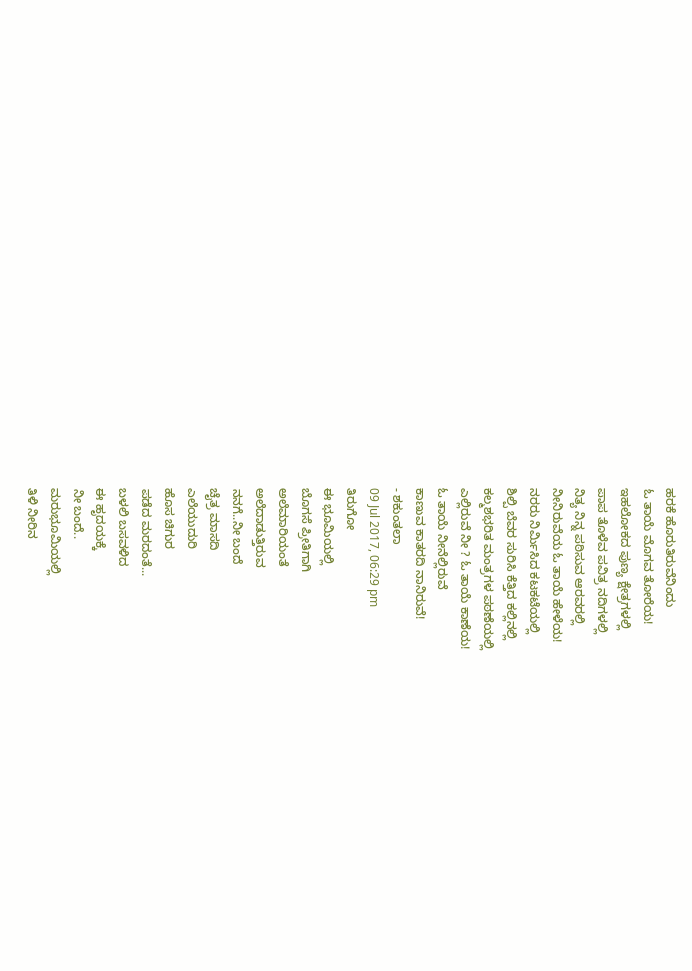ಹರಕೆ ಹೊರುತಿರುವೆನಿಂದು
ಓ ತಾಯೆ ಮೊಗವ ತೋರೆಯ!
ಇಹಲೋಕದ ಪುಣ್ಯ ಕ್ಷೇತ್ರಗಳಲ್ಲಿ
ಪಾಪ ತೊಳೆವ ಪವಿತ್ರ ನದಿಗಳಲ್ಲಿ
ನಿತ್ಯ ನಿನ್ನ ಪಠಿಸುವ ಆರವರಲ್ಲಿ
ನೀನಿರುವೆಯ ಓ ತಾಯೆ ಹೇಳೆಯ!
ನರರು ನಿರ್ಮಿಸಿದ ಕಟಕಟೆಯಲ್ಲಿ
ಶಿಲ್ಪಿ ಬೆವರ ಸುರಿಸಿ ಕೆತ್ತಿದ ಕಲ್ಲಿನಲ್ಲಿ
ಕಲ್ಮಶಭರಿತ ಮಂತ್ರಗಳ ಪಠಣೆಯಲ್ಲಿ
ಎಲ್ಲಿರುವೆ ನೀ ? ಓ ತಾಯೆ ಕಾಣೆಯ!
ಓ ತಾಯೆ ನೀನೆಲ್ಲಿರುವೆ
ಕಾಣುವ ಕಾತರದಿ ನಾನಿರುವೆ!
- ಶಕುಂತಲಾ
09 Jul 2017, 06:29 pm
ತಿರುಗೋ
ಈ ಭೂಮಿಯಲ್ಲಿ
ಬೊಗಸೆ ಪ್ರೀತಿಗಾಗಿ
ಅಲೆಮಾರಿಯಂತೆ
ಅಲೆದಾಡುತ್ತಿರುವ
ನನಗೆ..ನೀ ಬಂದೆ
ಚೈತ್ರ ಮಾಸದಿ
ಎಲೆಯುದುರಿ
ಹೊಸ ಚಿಗುರ
ಪಡೆದ ಮರದಂತೆ...
ಬಳಲಿ ಬಸವಳಿದ
ಈ ಹೃದಯಕ್ಕೆ
ನೀ ಬಂದೆ..
ಮರುಭೂಮಿಯಲ್ಲಿ
ತಿಳಿ ನೀರಿನ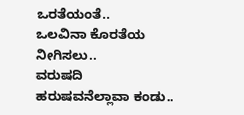ಒರತೆಯಂತೆ..
ಒಲವಿನಾ ಕೊರತೆಯ
ನೀಗಿಸಲು..
ವರುಷದಿ
ಹರುಷವನೆಲ್ಲಾವಾ ಕಂಡು..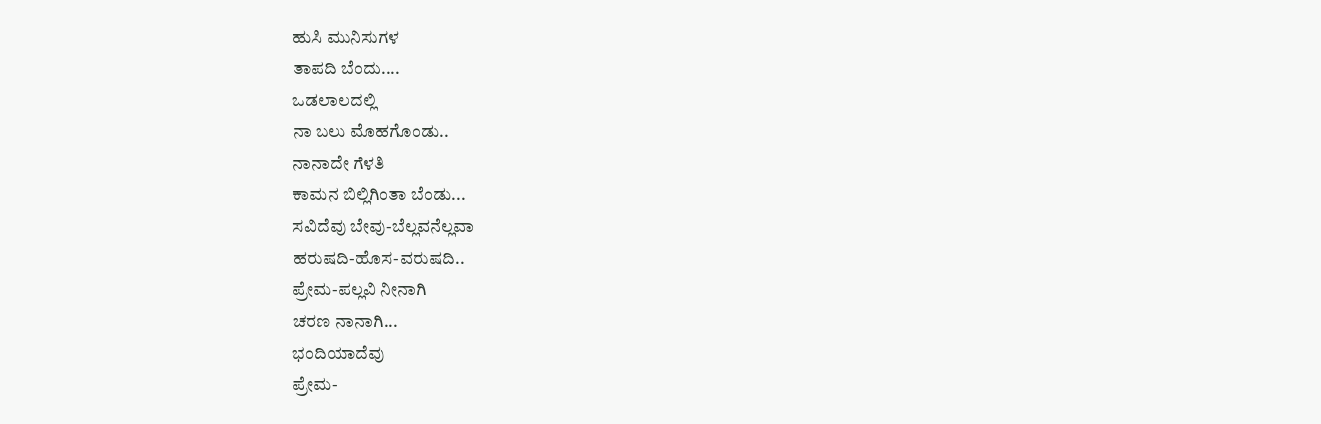ಹುಸಿ ಮುನಿಸುಗಳ
ತಾಪದಿ ಬೆಂದು....
ಒಡಲಾಲದಲ್ಲಿ
ನಾ ಬಲು ಮೊಹಗೊಂಡು..
ನಾನಾದೇ ಗೆಳತಿ
ಕಾಮನ ಬಿಲ್ಲಿಗಿಂತಾ ಬೆಂಡು...
ಸವಿದೆವು ಬೇವು-ಬೆಲ್ಲವನೆಲ್ಲವಾ
ಹರುಷದಿ-ಹೊಸ-ವರುಷದಿ..
ಪ್ರೇಮ-ಪಲ್ಲವಿ ನೀನಾಗಿ
ಚರಣ ನಾನಾಗಿ...
ಭಂದಿಯಾದೆವು
ಪ್ರೇಮ-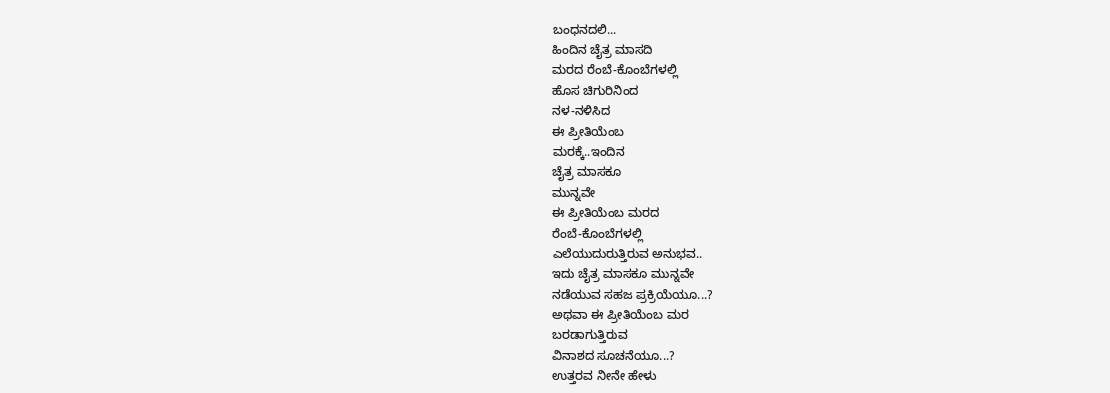ಬಂಧನದಲಿ...
ಹಿಂದಿನ ಚೈತ್ರ ಮಾಸದಿ
ಮರದ ರೆಂಬೆ-ಕೊಂಬೆಗಳಲ್ಲಿ
ಹೊಸ ಚಿಗುರಿನಿಂದ
ನಳ-ನಳಿಸಿದ
ಈ ಪ್ರೀತಿಯೆಂಬ
ಮರಕ್ಕೆ..ಇಂದಿನ
ಚೈತ್ರ ಮಾಸಕೂ
ಮುನ್ನವೇ
ಈ ಪ್ರೀತಿಯೆಂಬ ಮರದ
ರೆಂಬೆ-ಕೊಂಬೆಗಳಲ್ಲಿ
ಎಲೆಯುದುರುತ್ತಿರುವ ಅನುಭವ..
ಇದು ಚೈತ್ರ ಮಾಸಕೂ ಮುನ್ನವೇ
ನಡೆಯುವ ಸಹಜ ಪ್ರಕ್ರಿಯೆಯೂ...?
ಅಥವಾ ಈ ಪ್ರೀತಿಯೆಂಬ ಮರ
ಬರಡಾಗುತ್ತಿರುವ
ವಿನಾಶದ ಸೂಚನೆಯೂ...?
ಉತ್ತರವ ನೀನೇ ಹೇಳು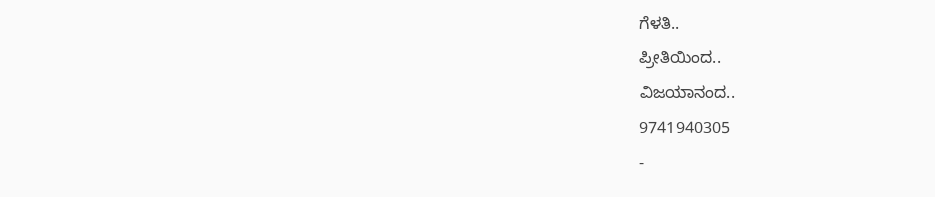ಗೆಳತಿ..
ಪ್ರೀತಿಯಿಂದ..
ವಿಜಯಾನಂದ..
9741940305
-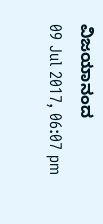ವಿಜಯಾನಂದ
09 Jul 2017, 06:07 pm